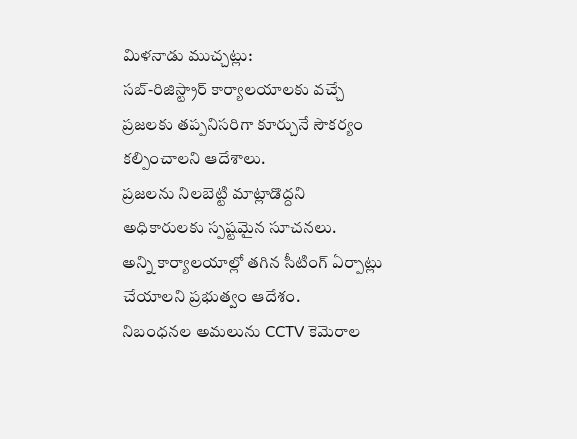మిళనాడు ముచ్చట్లు:
సబ్-రిజిస్ట్రార్ కార్యాలయాలకు వచ్చే ప్రజలకు తప్పనిసరిగా కూర్చునే సౌకర్యం కల్పించాలని ఆదేశాలు.
ప్రజలను నిలబెట్టి మాట్లాడొద్దని అధికారులకు స్పష్టమైన సూచనలు.
అన్ని కార్యాలయాల్లో తగిన సీటింగ్ ఏర్పాట్లు చేయాలని ప్రభుత్వం ఆదేశం.
నిబంధనల అమలును CCTV కెమెరాల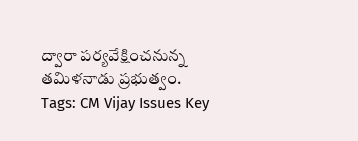ద్వారా పర్యవేక్షించనున్న తమిళనాడు ప్రభుత్వం.
Tags: CM Vijay Issues Key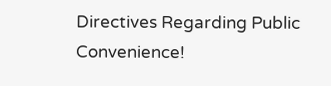Directives Regarding Public Convenience!